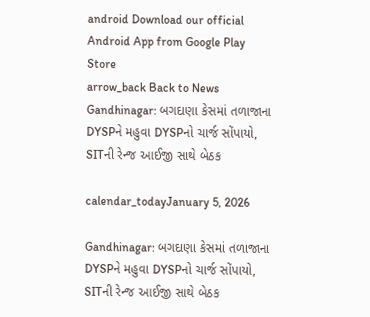android Download our official Android App from Google Play Store
arrow_back Back to News
Gandhinagar: બગદાણા કેસમાં તળાજાના DYSPને મહુવા DYSPનો ચાર્જ સોંપાયો, SITની રેન્જ આઈજી સાથે બેઠક

calendar_todayJanuary 5, 2026

Gandhinagar: બગદાણા કેસમાં તળાજાના DYSPને મહુવા DYSPનો ચાર્જ સોંપાયો, SITની રેન્જ આઈજી સાથે બેઠક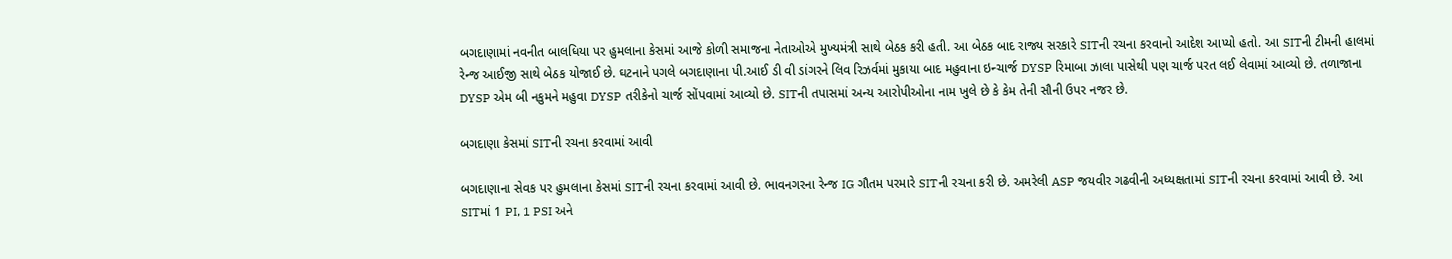બગદાણામાં નવનીત બાલધિયા પર હુમલાના કેસમાં આજે કોળી સમાજના નેતાઓએ મુખ્યમંત્રી સાથે બેઠક કરી હતી. આ બેઠક બાદ રાજ્ય સરકારે SITની રચના કરવાનો આદેશ આપ્યો હતો. આ SITની ટીમની હાલમાં રેન્જ આઈજી સાથે બેઠક યોજાઈ છે. ઘટનાને પગલે બગદાણાના પી.આઈ ડી વી ડાંગરને લિવ રિઝર્વમાં મુકાયા બાદ મહુવાના ઇન્ચાર્જ DYSP રિમાબા ઝાલા પાસેથી પણ ચાર્જ પરત લઈ લેવામાં આવ્યો છે. તળાજાના DYSP એમ બી નકુમને મહુવા DYSP તરીકેનો ચાર્જ સોંપવામાં આવ્યો છે. SITની તપાસમાં અન્ય આરોપીઓના નામ ખુલે છે કે કેમ તેની સૌની ઉપર નજર છે.

બગદાણા કેસમાં SITની રચના કરવામાં આવી

બગદાણાના સેવક પર હુમલાના કેસમાં SITની રચના કરવામાં આવી છે. ભાવનગરના રેન્જ IG ગૌતમ પરમારે SITની રચના કરી છે. અમરેલી ASP જયવીર ગઢવીની અધ્યક્ષતામાં SITની રચના કરવામાં આવી છે. આ SITમાં 1 PI, 1 PSI અને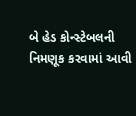બે હેડ કોન્સ્ટેબલની નિમણૂક કરવામાં આવી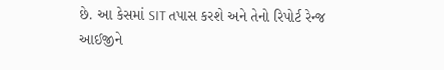છે. આ કેસમાં SIT તપાસ કરશે અને તેનો રિપોર્ટ રેન્જ આઈજીને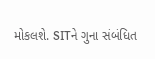મોકલશે. SITને ગુના સંબંધિત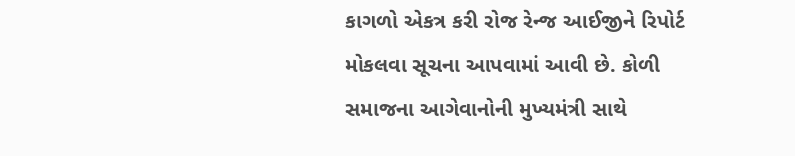કાગળો એકત્ર કરી રોજ રેન્જ આઈજીને રિપોર્ટ મોકલવા સૂચના આપવામાં આવી છે. કોળી સમાજના આગેવાનોની મુખ્યમંત્રી સાથે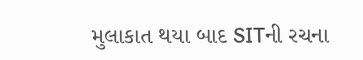મુલાકાત થયા બાદ SITની રચના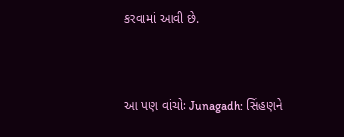કરવામાં આવી છે.



આ પણ વાંચોઃ Junagadh: સિંહણને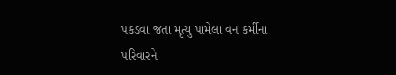પકડવા જતા મૃત્યુ પામેલા વન કર્મીના પરિવારને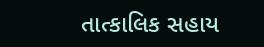તાત્કાલિક સહાય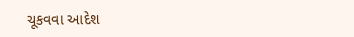ચૂકવવા આદેશ